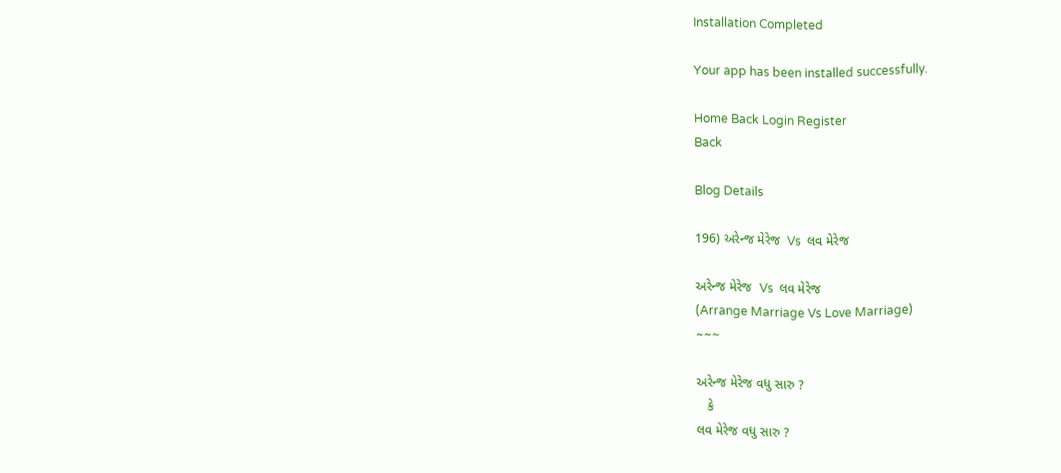Installation Completed

Your app has been installed successfully.

Home Back Login Register
Back

Blog Details

196) અરેન્જ મેરેજ  Vs  લવ મેરેજ

અરેન્જ મેરેજ  Vs  લવ મેરેજ
(Arrange Marriage Vs Love Marriage)
~~~

અરેન્જ મેરેજ વધુ સારુ ?
   કે
લવ મેરેજ વધુ સારુ ?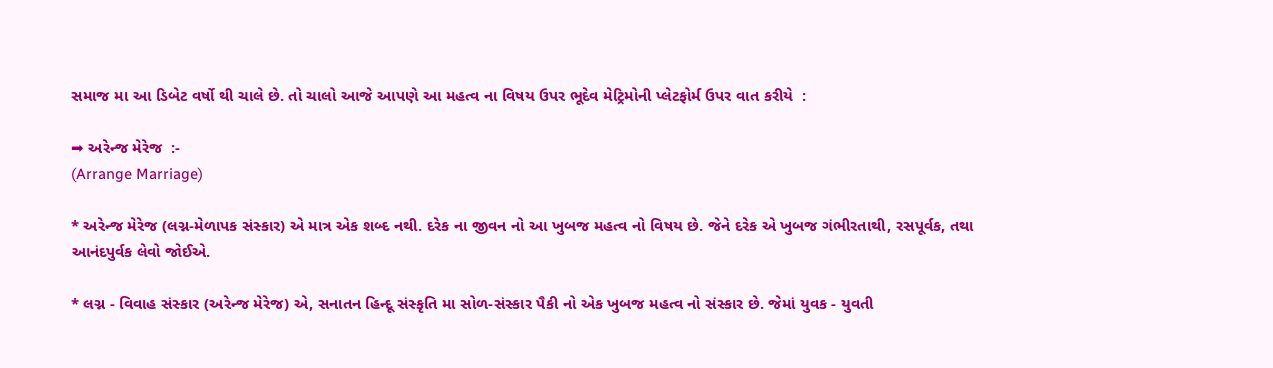સમાજ મા આ ડિબેટ વર્ષો થી ચાલે છે. તો ચાલો આજે આપણે આ મહત્વ ના વિષય ઉપર ભૂદેવ મેટ્રિમોની પ્લેટફોર્મ ઉપર વાત કરીયે  :

➡ અરેન્જ મેરેજ  :-
(Arrange Marriage)

* અરેન્જ મેરેજ (લગ્ન-મેળાપક સંસ્કાર) એ માત્ર એક શબ્દ નથી. દરેક ના જીવન નો આ ખુબજ મહત્વ નો વિષય છે. જેને દરેક એ ખુબજ ગંભીરતાથી, રસપૂર્વક, તથા આનંદપુર્વક લેવો જોઈએ.

* લગ્ન - વિવાહ સંસ્કાર (અરેન્જ મેરેજ) એ, સનાતન હિન્દૂ સંસ્કૃતિ મા સોળ-સંસ્કાર પૈકી નો એક ખુબજ મહત્વ નો સંસ્કાર છે. જેમાં યુવક - યુવતી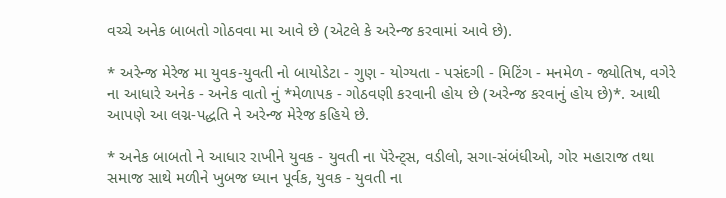વચ્ચે અનેક બાબતો ગોઠવવા મા આવે છે (એટલે કે અરેન્જ કરવામાં આવે છે).

* અરેન્જ મેરેજ મા યુવક-યુવતી નો બાયોડેટા - ગુણ - યોગ્યતા - પસંદગી - મિટિંગ - મનમેળ - જ્યોતિષ, વગેરે ના આધારે અનેક - અનેક વાતો નું *મેળાપક - ગોઠવણી કરવાની હોય છે (અરેન્જ કરવાનું હોય છે)*. આથી આપણે આ લગ્ન-પદ્ધતિ ને અરેન્જ મેરેજ કહિયે છે.

* અનેક બાબતો ને આધાર રાખીને યુવક - યુવતી ના પૅરેન્ટ્સ, વડીલો, સગા-સંબંધીઓ, ગોર મહારાજ તથા સમાજ સાથે મળીને ખુબજ ધ્યાન પૂર્વક, યુવક - યુવતી ના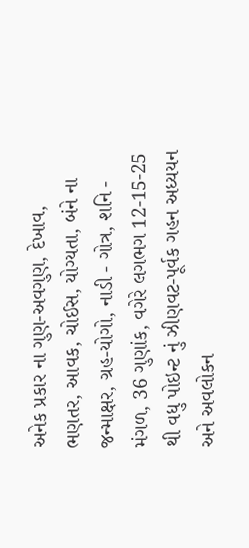અનેક પ્રકાર ના ગુણ-અવગુણ, દેખાવ, ભણતર, આવક, ચોઈસ, યોગ્યતા, બંને ના જન્માક્ષર, ગ્રહ-યોગો, નાડી - ગોત્ર, શનિ - મંગળ, 36 ગુણાંક, વગેરે લગભગ 12-15-25 થી વધુ પોઇન્ટ નું ઝીણવટ-પૂર્વક ગહન અધ્યયન અને અવલોકન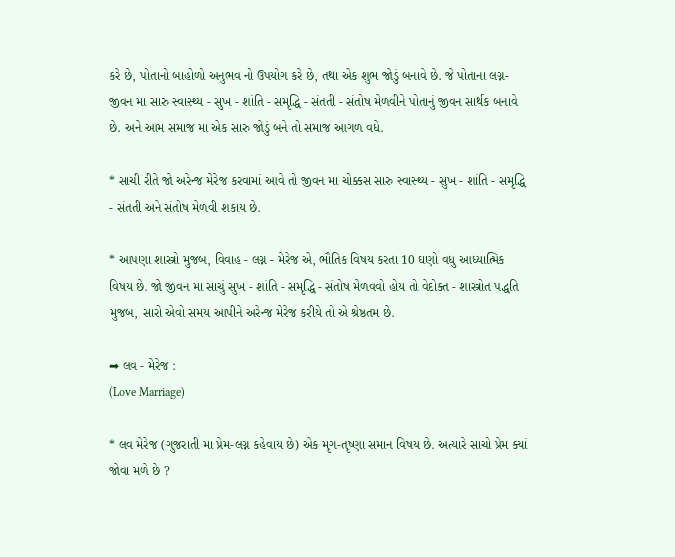કરે છે, પોતાનો બાહોળો અનુભવ નો ઉપયોગ કરે છે, તથા એક શુભ જોડું બનાવે છે. જે પોતાના લગ્ન-જીવન મા સારુ સ્વાસ્થ્ય - સુખ - શાંતિ - સમૃદ્ધિ - સંતતી - સંતોષ મેળવીને પોતાનું જીવન સાર્થક બનાવે છે. અને આમ સમાજ મા એક સારુ જોડું બને તો સમાજ આગળ વધે.

* સાચી રીતે જો અરેન્જ મેરેજ કરવામાં આવે તો જીવન મા ચોક્કસ સારુ સ્વાસ્થ્ય - સુખ - શાંતિ - સમૃદ્ધિ - સંતતી અને સંતોષ મેળવી શકાય છે.

* આપણા શાસ્ત્રો મુજબ, વિવાહ - લગ્ન - મેરેજ એ, ભૌતિક વિષય કરતા 10 ઘણો વધુ આધ્યાત્મિક વિષય છે. જો જીવન મા સાચું સુખ - શાંતિ - સમૃદ્ધિ - સંતોષ મેળવવો હોય તો વેદોક્ત - શાસ્ત્રોત પદ્ધતિ મુજબ, સારો એવો સમય આપીને અરેન્જ મેરેજ કરીયે તો એ શ્રેષ્ઠતમ છે.

➡ લવ - મેરેજ :
(Love Marriage)

* લવ મેરેજ (ગુજરાતી મા પ્રેમ-લગ્ન કહેવાય છે) એક મૃગ-તૃષ્ણા સમાન વિષય છે. અત્યારે સાચો પ્રેમ ક્યાં જોવા મળે છે ?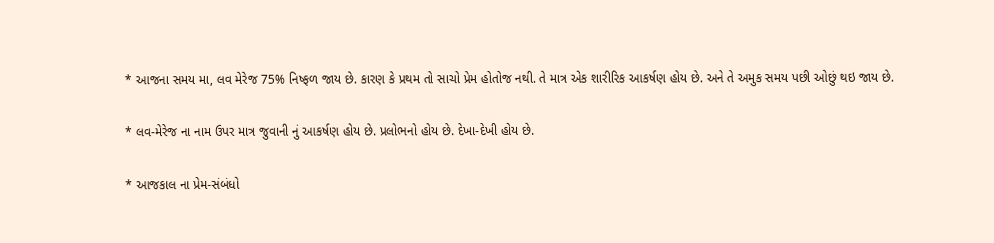* આજના સમય મા, લવ મેરેજ 75% નિષ્ફળ જાય છે. કારણ કે પ્રથમ તો સાચો પ્રેમ હોતોજ નથી. તે માત્ર એક શારીરિક આકર્ષણ હોય છે. અને તે અમુક સમય પછી ઓછું થઇ જાય છે.

* લવ-મેરેજ ના નામ ઉપર માત્ર જુવાની નું આકર્ષણ હોય છે. પ્રલોભનો હોય છે. દેખા-દેખી હોય છે.

* આજકાલ ના પ્રેમ-સંબંધો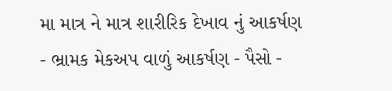મા માત્ર ને માત્ર શારીરિક દેખાવ નું આકર્ષણ - ભ્રામક મેકઅપ વાળું આકર્ષણ - પૈસો -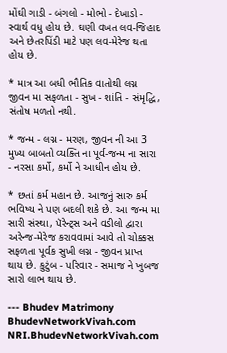મોંઘી ગાડી - બંગલો - મોભો - દેખાડો - સ્વાર્થ વધુ હોય છે. ઘણી વખત લવ-જિહાદ અને છેતરપિંડી માટે પણ લવ-મેરેજ થતા હોય છે.

* માત્ર આ બધી ભૌતિક વાતોથી લગ્ન જીવન મા સફળતા - સુખ - શાંતિ - સંમૃદ્ધિ, સંતોષ મળતો નથી.

* જન્મ - લગ્ન - મરણ, જીવન ની આ 3 મુખ્ય બાબતો વ્યક્તિ ના પૂર્વ-જન્મ ના સારા - નરસા કર્મો, કર્મો ને આધીન હોય છે.

* છતાં કર્મ મહાન છે. આજનું સારુ કર્મ ભવિષ્ય ને પણ બદલી શકે છે. આ જન્મ મા સારી સંસ્થા, પૅરેન્ટ્સ અને વડીલો દ્વારા અરેન્જ-મેરેજ કરાવવામાં આવે તો ચોક્કસ સફળતા પૂર્વક સુખી લગ્ન - જીવન પ્રાપ્ત થાય છે. કુટુંબ - પરિવાર - સમાજ ને ખુબજ સારો લાભ થાય છે.

--- Bhudev Matrimony
BhudevNetworkVivah.com
NRI.BhudevNetworkVivah.com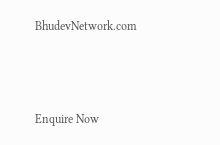BhudevNetwork.com



Enquire Now